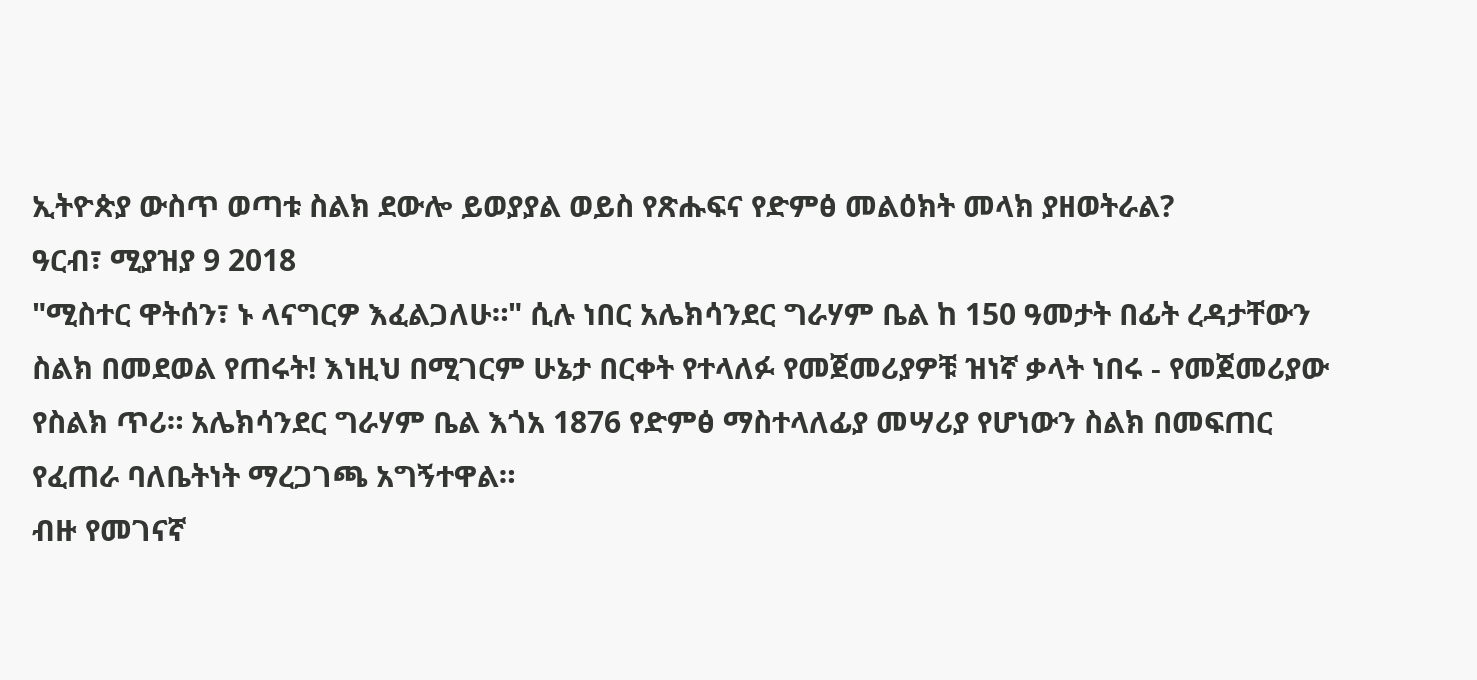ኢትዮጵያ ውስጥ ወጣቱ ስልክ ደውሎ ይወያያል ወይስ የጽሑፍና የድምፅ መልዕክት መላክ ያዘወትራል?
ዓርብ፣ ሚያዝያ 9 2018
"ሚስተር ዋትሰን፣ ኑ ላናግርዎ እፈልጋለሁ።" ሲሉ ነበር አሌክሳንደር ግራሃም ቤል ከ 150 ዓመታት በፊት ረዳታቸውን ስልክ በመደወል የጠሩት! እነዚህ በሚገርም ሁኔታ በርቀት የተላለፉ የመጀመሪያዎቹ ዝነኛ ቃላት ነበሩ - የመጀመሪያው የስልክ ጥሪ። አሌክሳንደር ግራሃም ቤል እጎአ 1876 የድምፅ ማስተላለፊያ መሣሪያ የሆነውን ስልክ በመፍጠር የፈጠራ ባለቤትነት ማረጋገጫ አግኝተዋል።
ብዙ የመገናኛ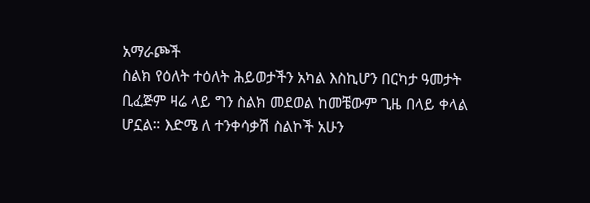አማራጮች
ስልክ የዕለት ተዕለት ሕይወታችን አካል እስኪሆን በርካታ ዓመታት ቢፈጅም ዛሬ ላይ ግን ስልክ መደወል ከመቼውም ጊዜ በላይ ቀላል ሆኗል። እድሜ ለ ተንቀሳቃሽ ስልኮች አሁን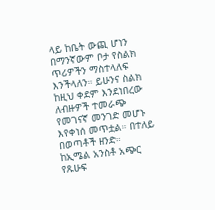ላይ ከቤት ውጪ ሆነን በማንኛውም ቦታ የስልክ ጥሪዎችን ማስተላለፍ እንችላለን። ይሁንና ስልክ ከዚህ ቀደም እንደነበረው ለብዙዎች ተመራጭ የመገናኛ መንገድ መሆኑ እየቀነሰ መጥቷል። በተለይ በወጣቶች ዘንድ።
ከኢሜል አንስቶ አጭር የጹሁፍ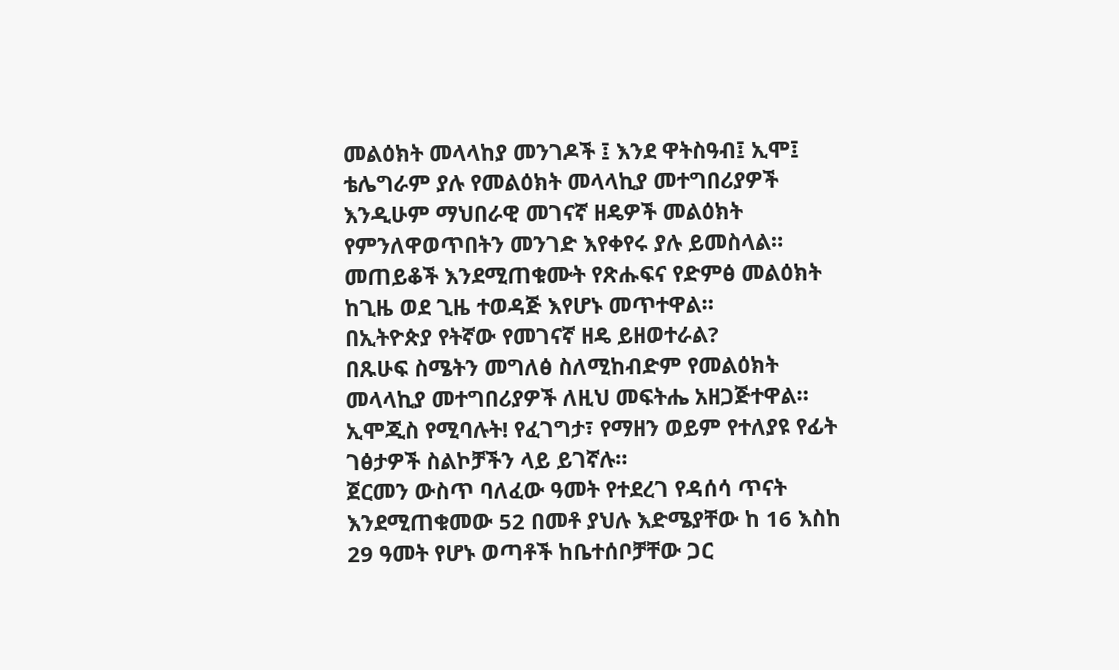መልዕክት መላላከያ መንገዶች ፤ እንደ ዋትስዓብ፤ ኢሞ፤ ቴሌግራም ያሉ የመልዕክት መላላኪያ መተግበሪያዎች እንዲሁም ማህበራዊ መገናኛ ዘዴዎች መልዕክት የምንለዋወጥበትን መንገድ እየቀየሩ ያሉ ይመስላል። መጠይቆች እንደሚጠቁሙት የጽሑፍና የድምፅ መልዕክት ከጊዜ ወደ ጊዜ ተወዳጅ እየሆኑ መጥተዋል።
በኢትዮጵያ የትኛው የመገናኛ ዘዴ ይዘወተራል?
በጹሁፍ ስሜትን መግለፅ ስለሚከብድም የመልዕክት መላላኪያ መተግበሪያዎች ለዚህ መፍትሔ አዘጋጅተዋል። ኢሞጂስ የሚባሉት! የፈገግታ፣ የማዘን ወይም የተለያዩ የፊት ገፅታዎች ስልኮቻችን ላይ ይገኛሉ።
ጀርመን ውስጥ ባለፈው ዓመት የተደረገ የዳሰሳ ጥናት እንደሚጠቁመው 52 በመቶ ያህሉ እድሜያቸው ከ 16 እስከ 29 ዓመት የሆኑ ወጣቶች ከቤተሰቦቻቸው ጋር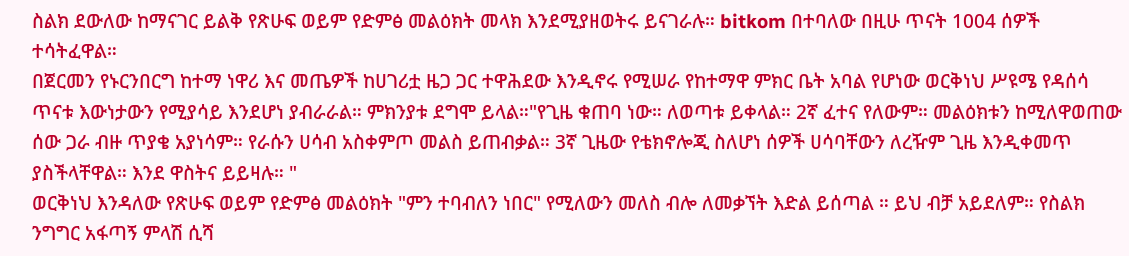ስልክ ደውለው ከማናገር ይልቅ የጽሁፍ ወይም የድምፅ መልዕክት መላክ እንደሚያዘወትሩ ይናገራሉ። bitkom በተባለው በዚሁ ጥናት 1004 ሰዎች ተሳትፈዋል።
በጀርመን የኑርንበርግ ከተማ ነዋሪ እና መጤዎች ከሀገሪቷ ዜጋ ጋር ተዋሕደው እንዲኖሩ የሚሠራ የከተማዋ ምክር ቤት አባል የሆነው ወርቅነህ ሥዩሜ የዳሰሳ ጥናቱ እውነታውን የሚያሳይ እንደሆነ ያብራራል። ምክንያቱ ደግሞ ይላል።"የጊዜ ቁጠባ ነው። ለወጣቱ ይቀላል። 2ኛ ፈተና የለውም። መልዕክቱን ከሚለዋወጠው ሰው ጋራ ብዙ ጥያቄ አያነሳም። የራሱን ሀሳብ አስቀምጦ መልስ ይጠብቃል። 3ኛ ጊዜው የቴክኖሎጂ ስለሆነ ሰዎች ሀሳባቸውን ለረዥም ጊዜ እንዲቀመጥ ያስችላቸዋል። እንደ ዋስትና ይይዛሉ። "
ወርቅነህ እንዳለው የጽሁፍ ወይም የድምፅ መልዕክት "ምን ተባብለን ነበር" የሚለውን መለስ ብሎ ለመቃኘት እድል ይሰጣል ። ይህ ብቻ አይደለም። የስልክ ንግግር አፋጣኝ ምላሽ ሲሻ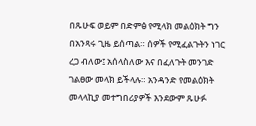በጹሁፍ ወይም በድምፅ የሚላክ መልዕክት ግን በአንጻሩ ጊዜ ይሰጣል። ሰዎች የሚፈልጉትን ነገር ረጋ ብለው፤ አሰላስለው እና በፈለጉት መንገድ ገልፀው መላክ ይችላሉ። አንዳንድ የመልዕክት መላላኪያ መተግበሪያዎች እንደውም ጹሁፉ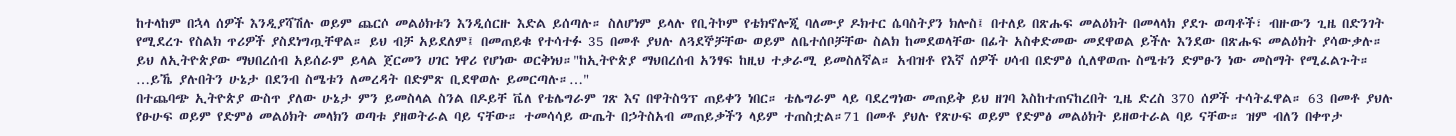ከተላከም በኋላ ሰዎች እንዲያሻሽሉ ወይም ጨርሶ መልዕክቱን እንዲሰርዙ እድል ይሰጣሉ። ስለሆነም ይላሉ የቢትኮም የቴክኖሎጂ ባለሙያ ዶክተር ሴባስትያን ክሎስ፤ በተለይ በጽሑፍ መልዕክት በመላላክ ያደጉ ወጣቶች፣ ብዙውን ጊዜ በድንገት የሚደረጉ የስልክ ጥሪዎች ያስደነግጧቸዋል። ይህ ብቻ አይደለም፤ በመጠይቁ የተሳተፉ 35 በመቶ ያህሉ ለጓደኞቻቸው ወይም ለቤተሰቦቻቸው ስልክ ከመደወላቸው በፊት አስቀድመው መደዋወል ይችሉ እንደው በጽሑፍ መልዕክት ያሳውቃሉ።
ይህ ለኢትዮጵያው ማህበረሰብ አይሰራም ይላል ጀርመን ሀገር ነዋሪ የሆነው ወርቅነህ።"ከኢትዮጵያ ማህበረሰብ አንፃፍ ከዚህ ተቃራሚ ይመስለኛል። አብዝቶ የእኛ ሰዎች ሀሳብ በድምፅ ሲለዋወጡ ስሜቱን ድምፁን ነው መስማት የሚፈልጉት። …ይኼ ያሉበትን ሁኔታ በደንብ ስሜቱን ለመረዳት በድምጽ ቢደዋወሉ ይመርጣሉ።…"
በተጨባጭ ኢትዮጵያ ውስጥ ያለው ሁኔታ ምን ይመስላል ስንል በዶይቸ ቬለ የቴሌግራም ገጽ እና በዋትስዓፕ ጠይቀን ነበር። ቴሌግራም ላይ ባደረግነው መጠይቅ ይህ ዘገባ እስከተጠናከረበት ጊዜ ድረስ 370 ሰዎች ተሳትፈዋል። 63 በመቶ ያህሉ የፁሁፍ ወይም የድምፅ መልዕክት መላክን ወጣቱ ያዘወትራል ባይ ናቸው። ተመሳሳይ ውጤት በኃትስአብ መጠይቃችን ላይም ተጠስቷል።71 በመቶ ያህሉ የጽሁፍ ወይም የድምፅ መልዕክት ይዘወተራል ባይ ናቸው። ዝም ብለን በቀጥታ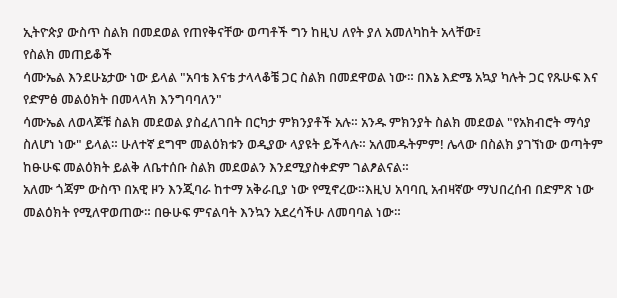ኢትዮጵያ ውስጥ ስልክ በመደወል የጠየቅናቸው ወጣቶች ግን ከዚህ ለየት ያለ አመለካከት አላቸው፤
የስልክ መጠይቆች
ሳሙኤል እንደሁኔታው ነው ይላል "አባቴ እናቴ ታላላቆቼ ጋር ስልክ በመደዋወል ነው። በእኔ እድሜ አኳያ ካሉት ጋር የጹሁፍ እና የድምፅ መልዕክት በመላላክ እንግባባለን"
ሳሙኤል ለወላጆቹ ስልክ መደወል ያስፈለገበት በርካታ ምክንያቶች አሉ። አንዱ ምክንያት ስልክ መደወል "የአክብሮት ማሳያ ስለሆነ ነው" ይላል። ሁለተኛ ደግሞ መልዕክቱን ወዲያው ላያዩት ይችላሉ። አለመዱትምም! ሌላው በስልክ ያገኘነው ወጣትም ከፁሁፍ መልዕክት ይልቅ ለቤተሰቡ ስልክ መደወልን እንደሚያስቀድም ገልፆልናል።
አለሙ ጎጃም ውስጥ በአዊ ዞን እንጂባራ ከተማ አቅራቢያ ነው የሚኖረው።እዚህ አባባቢ አብዛኛው ማህበረሰብ በድምጽ ነው መልዕክት የሚለዋወጠው። በፁሁፍ ምናልባት እንኳን አደረሳችሁ ለመባባል ነው።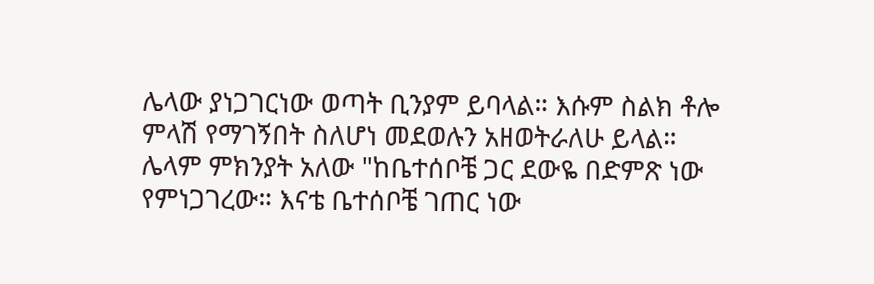ሌላው ያነጋገርነው ወጣት ቢንያም ይባላል። እሱም ስልክ ቶሎ ምላሽ የማገኝበት ስለሆነ መደወሉን አዘወትራለሁ ይላል። ሌላም ምክንያት አለው "ከቤተሰቦቼ ጋር ደውዬ በድምጽ ነው የምነጋገረው። እናቴ ቤተሰቦቼ ገጠር ነው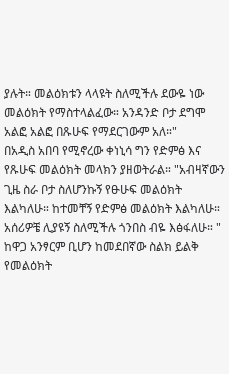ያሉት። መልዕክቱን ላላዩት ስለሚችሉ ደውዬ ነው መልዕክት የማስተላልፈው። አንዳንድ ቦታ ደግሞ አልፎ አልፎ በጹሁፍ የማደርገውም አለ።"
በአዲስ አበባ የሚኖረው ቀነኒሳ ግን የድምፅ እና የጹሁፍ መልዕክት መላክን ያዘወትራል። "አብዛኛውን ጊዜ ስራ ቦታ ስለሆንኩኝ የፁሁፍ መልዕክት እልካለሁ። ከተመቸኝ የድምፅ መልዕክት እልካለሁ። አሰሪዎቼ ሊያዩኝ ስለሚችሉ ጎንበስ ብዬ እፅፋለሁ። "
ከዋጋ አንፃርም ቢሆን ከመደበኛው ስልክ ይልቅ የመልዕክት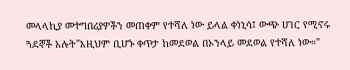መላላኪያ መተግበሪያዎችን መጠቀም የተሻለ ነው ይላል ቀነኒሳ፤ ውጭ ሀገር የሚኖሩ ጓደኞች አሉት"እዚህም ቢሆኑ ቀጥታ ከመደወል በኦንላይ መደወል የተሻለ ነው።"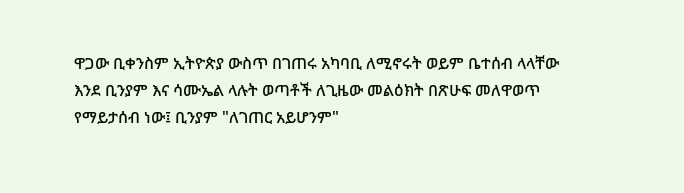ዋጋው ቢቀንስም ኢትዮጵያ ውስጥ በገጠሩ አካባቢ ለሚኖሩት ወይም ቤተሰብ ላላቸው እንደ ቢንያም እና ሳሙኤል ላሉት ወጣቶች ለጊዜው መልዕክት በጽሁፍ መለዋወጥ የማይታሰብ ነው፤ ቢንያም "ለገጠር አይሆንም"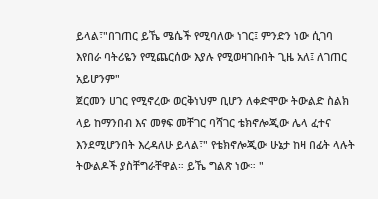ይላል፣"በገጠር ይኼ ሜሴች የሚባለው ነገር፤ ምንድን ነው ሲገባ እየበራ ባትሪዬን የሚጨርሰው እያሉ የሚወዛገቡበት ጊዜ አለ፤ ለገጠር አይሆንም"
ጀርመን ሀገር የሚኖረው ወርቅነህም ቢሆን ለቀድሞው ትውልድ ስልክ ላይ ከማንበብ እና መፃፍ መቸገር ባሻገር ቴክኖሎጂው ሌላ ፈተና እንደሚሆንበት እረዳለሁ ይላል፣" የቴክኖሎጂው ሁኔታ ከዛ በፊት ላሉት ትውልዶች ያስቸግራቸዋል። ይኼ ግልጽ ነው። "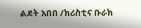ልደት አበበ /ክሪስቲና ቡራክ